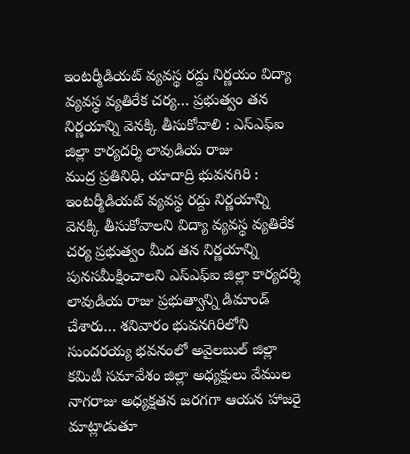ఇంటర్మీడియట్ వ్యవస్థ రద్దు నిర్ణయం విద్యా వ్యవస్థ వ్యతిరేక చర్య… ప్రభుత్వం తన నిర్ణయాన్ని వెనక్కి తీసుకోవాలి : ఎస్ఎఫ్ఐ జిల్లా కార్యదర్శి లావుడియ రాజు
ముద్ర ప్రతినిధి, యాదాద్రి భువనగిరి :
ఇంటర్మీడియట్ వ్యవస్థ రద్దు నిర్ణయాన్ని వెనక్కి తీసుకోవాలని విద్యా వ్యవస్థ వ్యతిరేక చర్య ప్రభుత్వం మీద తన నిర్ణయాన్ని పునసమీక్షించాలని ఎస్ఎఫ్ఐ జిల్లా కార్యదర్శి లావుడియ రాజు ప్రభుత్వాన్ని డిమాండ్ చేశారు… శనివారం భువనగిరిలోని సుందరయ్య భవనంలో అవైలబుల్ జిల్లా కమిటీ సమావేశం జిల్లా అధ్యక్షులు వేముల నాగరాజు అధ్యక్షతన జరగగా ఆయన హాజరై మాట్లాడుతూ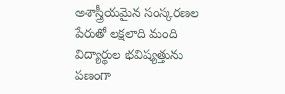అశాస్త్రీయమైన సంస్కరణల పేరుతో లక్షలాది మంది విద్యార్థుల భవిష్యత్తును పణంగా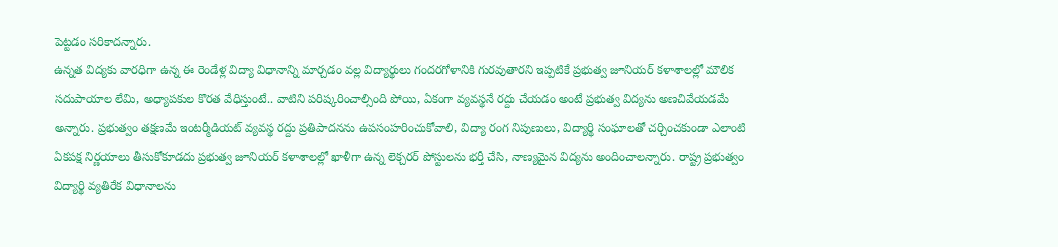పెట్టడం సరికాదన్నారు.
ఉన్నత విద్యకు వారధిగా ఉన్న ఈ రెండేళ్ల విద్యా విధానాన్ని మార్చడం వల్ల విద్యార్థులు గందరగోళానికి గురవుతారని ఇప్పటికే ప్రభుత్వ జూనియర్ కళాశాలల్లో మౌలిక సదుపాయాల లేమి, అధ్యాపకుల కొరత వేధిస్తుంటే.. వాటిని పరిష్కరించాల్సింది పోయి, ఏకంగా వ్యవస్థనే రద్దు చేయడం అంటే ప్రభుత్వ విద్యను అణచివేయడమే అన్నారు. ప్రభుత్వం తక్షణమే ఇంటర్మీడియట్ వ్యవస్థ రద్దు ప్రతిపాదనను ఉపసంహరించుకోవాలి, విద్యా రంగ నిపుణులు, విద్యార్థి సంఘాలతో చర్చించకుండా ఎలాంటి ఏకపక్ష నిర్ణయాలు తీసుకోకూడదు ప్రభుత్వ జూనియర్ కళాశాలల్లో ఖాళీగా ఉన్న లెక్చరర్ పోస్టులను భర్తీ చేసి, నాణ్యమైన విద్యను అందించాలన్నారు. రాష్ట్ర ప్రభుత్వం విద్యార్థి వ్యతిరేక విధానాలను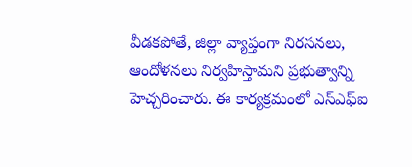వీడకపోతే, జిల్లా వ్యాప్తంగా నిరసనలు, ఆందోళనలు నిర్వహిస్తామని ప్రభుత్వాన్ని హెచ్చరించారు. ఈ కార్యక్రమంలో ఎస్ఎఫ్ఐ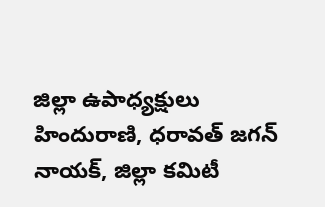జిల్లా ఉపాధ్యక్షులు హిందురాణి, ధరావత్ జగన్ నాయక్, జిల్లా కమిటీ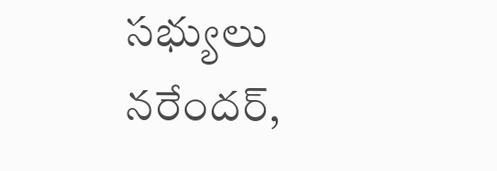సభ్యులు నరేందర్,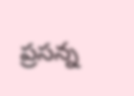ప్రసన్న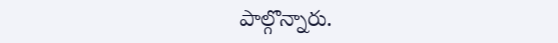పాల్గొన్నారు.